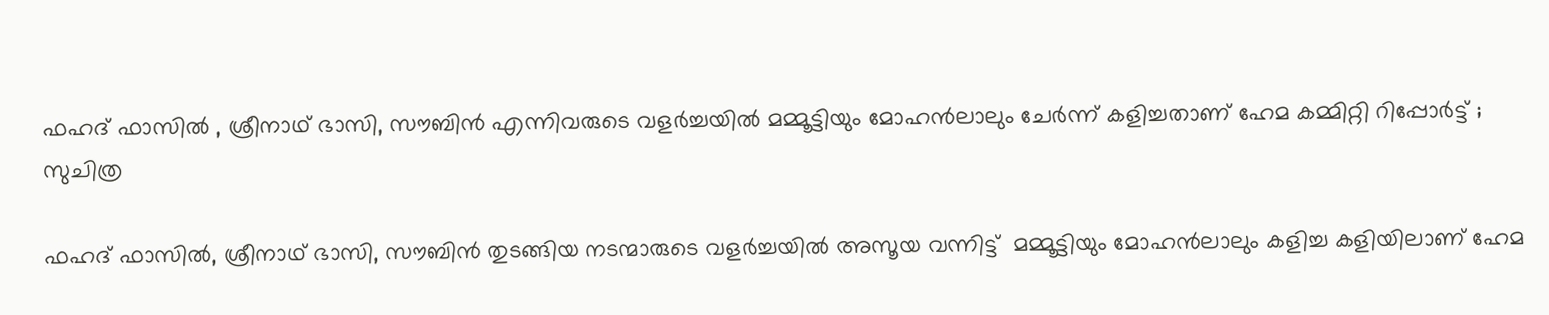ഫഹദ് ഫാസിൽ , ശ്രീനാഥ് ഭാസി, സൗബിൻ എന്നിവരുടെ വളർച്ചയിൽ മമ്മൂട്ടിയും മോഹൻലാലും ചേർന്ന് കളിച്ചതാണ് ഹേമ കമ്മിറ്റി റിപ്പോർട്ട് ; സുചിത്ര

ഫഹദ് ഫാസില്‍, ശ്രീനാഥ് ഭാസി, സൗബിന്‍ തുടങ്ങിയ നടന്മാരുടെ വളര്‍ച്ചയില്‍ അസൂയ വന്നിട്ട്  മമ്മൂട്ടിയും മോഹന്‍ലാലും കളിച്ച കളിയിലാണ് ഹേമ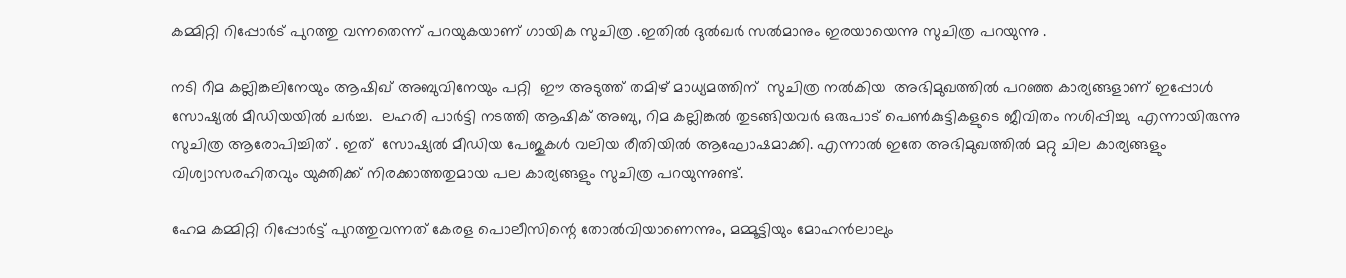കമ്മിറ്റി റിപ്പോർട് പുറത്തു വന്നതെന്ന് പറയുകയാണ് ഗായിക സുചിത്ര .ഇതിൽ ദുൽഖർ സൽമാനും ഇരയായെന്നു സുചിത്ര പറയുന്നു .

നടി റീമ കല്ലിങ്കലിനേയും ആഷിഖ് അബുവിനേയും പറ്റി  ഈ അടുത്ത് തമിഴ് മാധ്യമത്തിന്  സുചിത്ര നൽകിയ  അഭിമുഖത്തില്‍ പറഞ്ഞ കാര്യങ്ങളാണ് ഇപ്പോള്‍ സോഷ്യല്‍ മീഡിയയില്‍ ചര്‍ച്ച.  ലഹരി പാര്‍ട്ടി നടത്തി ആഷിക് അബു, റിമ കല്ലിങ്കല്‍ തുടങ്ങിയവര്‍ ഒരുപാട് പെണ്‍കുട്ടികളുടെ ജീവിതം നശിപ്പിച്ചു  എന്നായിരുന്നു സുചിത്ര ആരോപിച്ചിത് . ഇത്  സോഷ്യല്‍ മീഡിയ പേജുകള്‍ വലിയ രീതിയില്‍ ആഘോഷമാക്കി. എന്നാല്‍ ഇതേ അഭിമുഖത്തില്‍ മറ്റു ചില കാര്യങ്ങളും  വിശ്വാസരഹിതവും യുക്തിക്ക് നിരക്കാത്തതുമായ പല കാര്യങ്ങളും സുചിത്ര പറയുന്നുണ്ട്.

ഹേമ കമ്മിറ്റി റിപ്പോര്‍ട്ട് പുറത്തുവന്നത് കേരള പൊലീസിന്റെ തോല്‍വിയാണെന്നും, മമ്മൂട്ടിയും മോഹന്‍ലാലും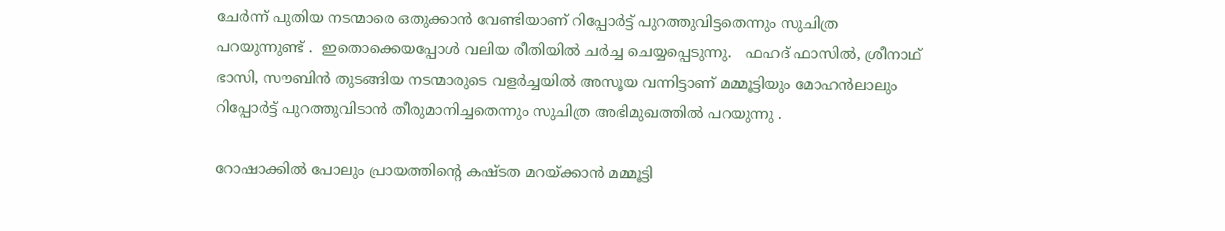ചേര്‍ന്ന് പുതിയ നടന്മാരെ ഒതുക്കാന്‍ വേണ്ടിയാണ് റിപ്പോര്‍ട്ട് പുറത്തുവിട്ടതെന്നും സുചിത്ര  പറയുന്നുണ്ട് .  ഇതൊക്കെയപ്പോൾ വലിയ രീതിയിൽ ചർച്ച ചെയ്യപ്പെടുന്നു.   ഫഹദ് ഫാസില്‍, ശ്രീനാഥ് ഭാസി, സൗബിന്‍ തുടങ്ങിയ നടന്മാരുടെ വളര്‍ച്ചയില്‍ അസൂയ വന്നിട്ടാണ് മമ്മൂട്ടിയും മോഹന്‍ലാലും റിപ്പോര്‍ട്ട് പുറത്തുവിടാന്‍ തീരുമാനിച്ചതെന്നും സുചിത്ര അഭിമുഖത്തിൽ പറയുന്നു .

റോഷാക്കില്‍ പോലും പ്രായത്തിന്റെ കഷ്ടത മറയ്ക്കാന്‍ മമ്മൂട്ടി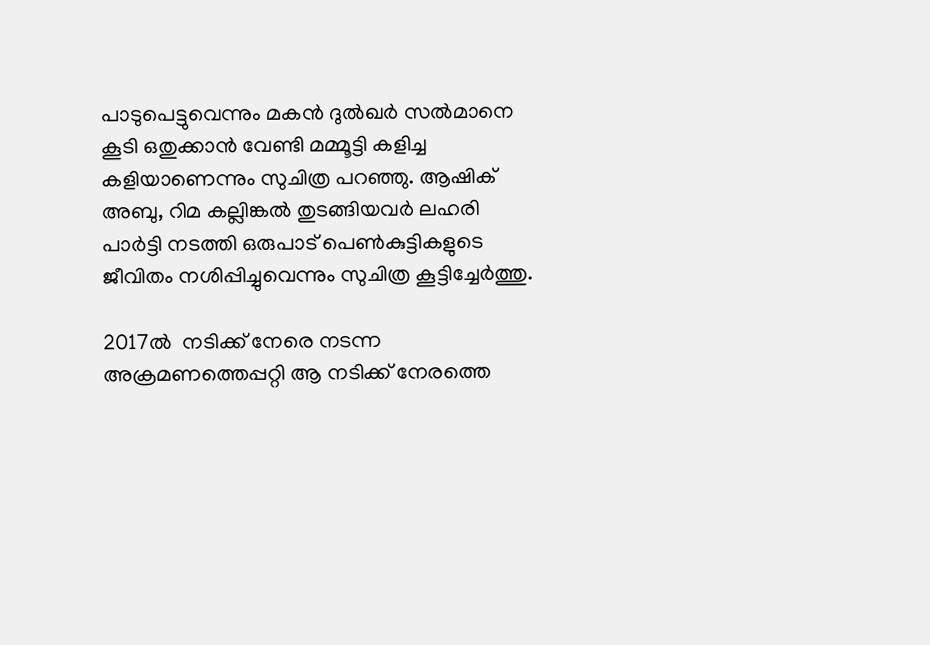പാടുപെട്ടുവെന്നും മകൻ ദുൽഖർ സൽമാനെ  കൂടി ഒതുക്കാന്‍ വേണ്ടി മമ്മൂട്ടി കളിച്ച കളിയാണെന്നും സുചിത്ര പറഞ്ഞു. ആഷിക് അബു, റിമ കല്ലിങ്കല്‍ തുടങ്ങിയവര്‍ ലഹരി പാര്‍ട്ടി നടത്തി ഒരുപാട് പെണ്‍കുട്ടികളുടെ ജീവിതം നശിപ്പിച്ചുവെന്നും സുചിത്ര കൂട്ടിച്ചേര്‍ത്തു.

2017ൽ  നടിക്ക് നേരെ നടന്ന അക്രമണത്തെപ്പറ്റി ആ നടിക്ക് നേരത്തെ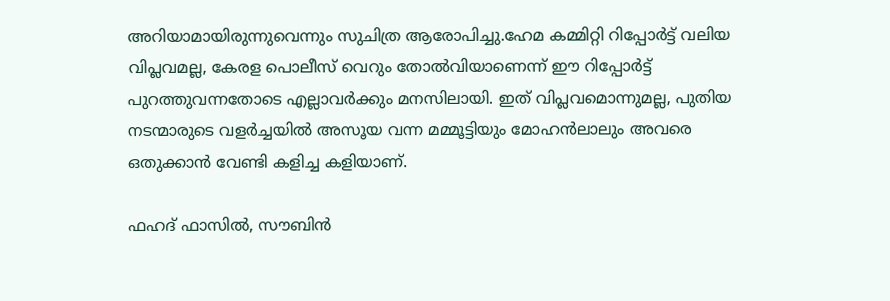അറിയാമായിരുന്നുവെന്നും സുചിത്ര ആരോപിച്ചു.ഹേമ കമ്മിറ്റി റിപ്പോര്‍ട്ട് വലിയ വിപ്ലവമല്ല, കേരള പൊലീസ് വെറും തോല്‍വിയാണെന്ന് ഈ റിപ്പോര്‍ട്ട് പുറത്തുവന്നതോടെ എല്ലാവര്‍ക്കും മനസിലായി. ഇത് വിപ്ലവമൊന്നുമല്ല, പുതിയ നടന്മാരുടെ വളര്‍ച്ചയില്‍ അസൂയ വന്ന മമ്മൂട്ടിയും മോഹന്‍ലാലും അവരെ ഒതുക്കാന്‍ വേണ്ടി കളിച്ച കളിയാണ്.

ഫഹദ് ഫാസില്‍, സൗബിന്‍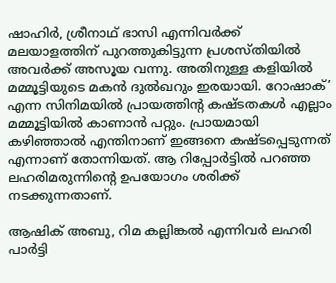ഷാഹിര്‍, ശ്രീനാഥ് ഭാസി എന്നിവര്‍ക്ക് മലയാളത്തിന് പുറത്തുകിട്ടുന്ന പ്രശസ്തിയില്‍ അവര്‍ക്ക് അസൂയ വന്നു. അതിനുള്ള കളിയില്‍ മമ്മൂട്ടിയുടെ മകന്‍ ദുല്‍ഖറും ഇരയായി. റോഷാക്’ എന്ന സിനിമയില്‍ പ്രായത്തിന്റ കഷ്ടതകള്‍ എല്ലാം മമ്മൂട്ടിയില്‍ കാണാന്‍ പറ്റും. പ്രായമായി കഴിഞ്ഞാല്‍ എന്തിനാണ് ഇങ്ങനെ കഷ്ടപ്പെടുന്നത് എന്നാണ് തോന്നിയത്. ആ റിപ്പോര്‍ട്ടില്‍ പറഞ്ഞ ലഹരിമരുന്നിന്റെ ഉപയോഗം ശരിക്ക് നടക്കുന്നതാണ്.

ആഷിക് അബു, റിമ കല്ലിങ്കല്‍ എന്നിവര്‍ ലഹരി പാര്‍ട്ടി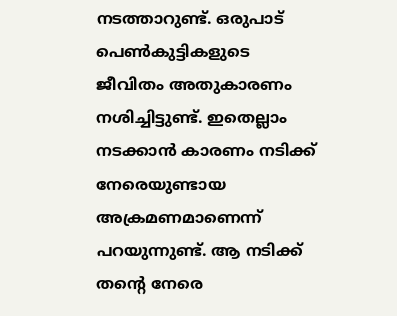നടത്താറുണ്ട്. ഒരുപാട് പെണ്‍കുട്ടികളുടെ ജീവിതം അതുകാരണം നശിച്ചിട്ടുണ്ട്. ഇതെല്ലാം നടക്കാന്‍ കാരണം നടിക്ക് നേരെയുണ്ടായ അക്രമണമാണെന്ന് പറയുന്നുണ്ട്. ആ നടിക്ക് തന്റെ നേരെ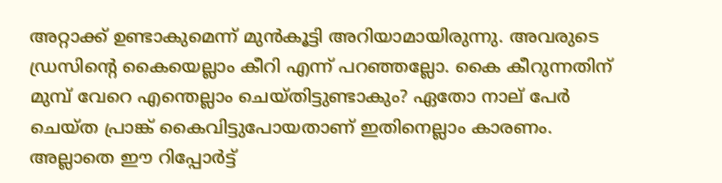അറ്റാക്ക് ഉണ്ടാകുമെന്ന് മുന്‍കൂട്ടി അറിയാമായിരുന്നു. അവരുടെ ഡ്രസിന്റെ കൈയെല്ലാം കീറി എന്ന് പറഞ്ഞല്ലോ. കൈ കീറുന്നതിന് മുമ്പ് വേറെ എന്തെല്ലാം ചെയ്തിട്ടുണ്ടാകും? ഏതോ നാല് പേര്‍ ചെയ്ത പ്രാങ്ക് കൈവിട്ടുപോയതാണ് ഇതിനെല്ലാം കാരണം. അല്ലാതെ ഈ റിപ്പോര്‍ട്ട്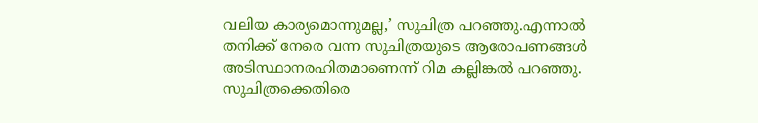വലിയ കാര്യമൊന്നുമല്ല,’ സുചിത്ര പറഞ്ഞു.എന്നാല്‍ തനിക്ക് നേരെ വന്ന സുചിത്രയുടെ ആരോപണങ്ങൾ  അടിസ്ഥാനരഹിതമാണെന്ന് റിമ കല്ലിങ്കല്‍ പറഞ്ഞു. സുചിത്രക്കെതിരെ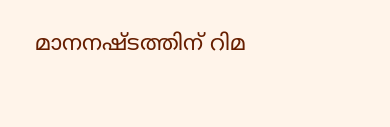മാനനഷ്ടത്തിന് റിമ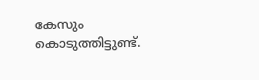കേസും കൊടുത്തിട്ടുണ്ട്.